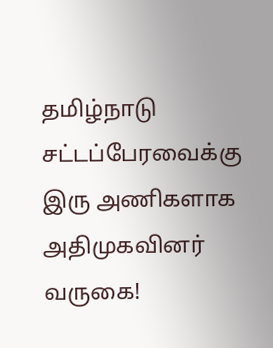தமிழ்நாடு சட்டப்பேரவைக்கு இரு அணிகளாக அதிமுகவினர் வருகை!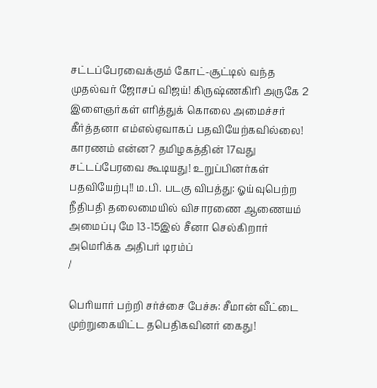சட்டப்பேரவைக்கும் கோட்-சூட்டில் வந்த முதல்வர் ஜோசப் விஜய்! கிருஷ்ணகிரி அருகே 2 இளைஞர்கள் எரித்துக் கொலை அமைச்சர் கீர்த்தனா எம்எல்ஏவாகப் பதவியேற்கவில்லை! காரணம் என்ன? தமிழகத்தின் 17வது சட்டப்பேரவை கூடியது! உறுப்பினர்கள் பதவியேற்பு!! ம.பி. படகு விபத்து: ஓய்வுபெற்ற நீதிபதி தலைமையில் விசாரணை ஆணையம் அமைப்பு மே 13-15இல் சீனா செல்கிறார் அமெரிக்க அதிபர் டிரம்ப்
/

பெரியார் பற்றி சர்ச்சை பேச்சு: சீமான் வீட்டை முற்றுகையிட்ட தபெதிகவினர் கைது!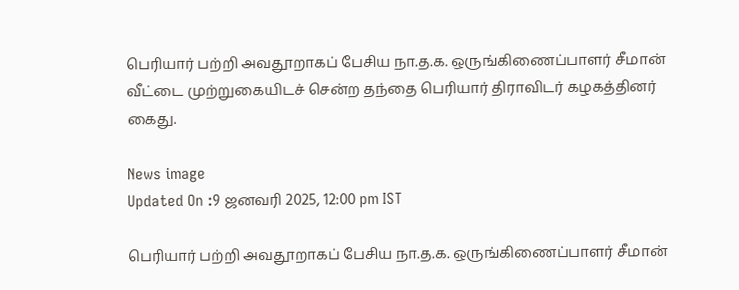பெரியார் பற்றி அவதூறாகப் பேசிய நா.த.க. ஒருங்கிணைப்பாளர் சீமான் வீட்டை முற்றுகையிடச் சென்ற தந்தை பெரியார் திராவிடர் கழகத்தினர் கைது.

News image
Updated On :9 ஜனவரி 2025, 12:00 pm IST

பெரியார் பற்றி அவதூறாகப் பேசிய நா.த.க. ஒருங்கிணைப்பாளர் சீமான்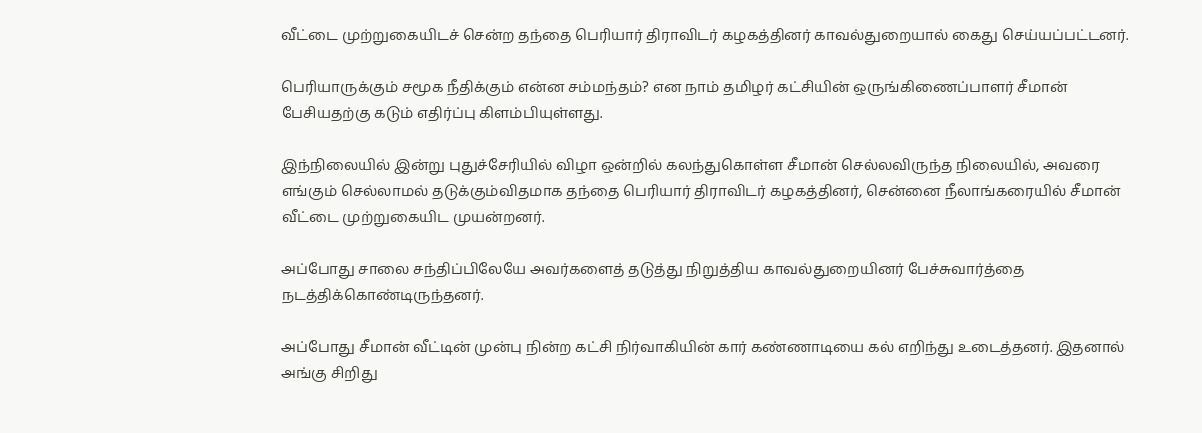வீட்டை முற்றுகையிடச் சென்ற தந்தை பெரியார் திராவிடர் கழகத்தினர் காவல்துறையால் கைது செய்யப்பட்டனர்.

பெரியாருக்கும் சமூக நீதிக்கும் என்ன சம்மந்தம்? என நாம் தமிழர் கட்சியின் ஒருங்கிணைப்பாளர் சீமான் பேசியதற்கு கடும் எதிர்ப்பு கிளம்பியுள்ளது.

இந்நிலையில் இன்று புதுச்சேரியில் விழா ஒன்றில் கலந்துகொள்ள சீமான் செல்லவிருந்த நிலையில், அவரை எங்கும் செல்லாமல் தடுக்கும்விதமாக தந்தை பெரியார் திராவிடர் கழகத்தினர், சென்னை நீலாங்கரையில் சீமான் வீட்டை முற்றுகையிட முயன்றனர்.

அப்போது சாலை சந்திப்பிலேயே அவர்களைத் தடுத்து நிறுத்திய காவல்துறையினர் பேச்சுவார்த்தை நடத்திக்கொண்டிருந்தனர்.

அப்போது சீமான் வீட்டின் முன்பு நின்ற கட்சி நிர்வாகியின் கார் கண்ணாடியை கல் எறிந்து உடைத்தனர். இதனால் அங்கு சிறிது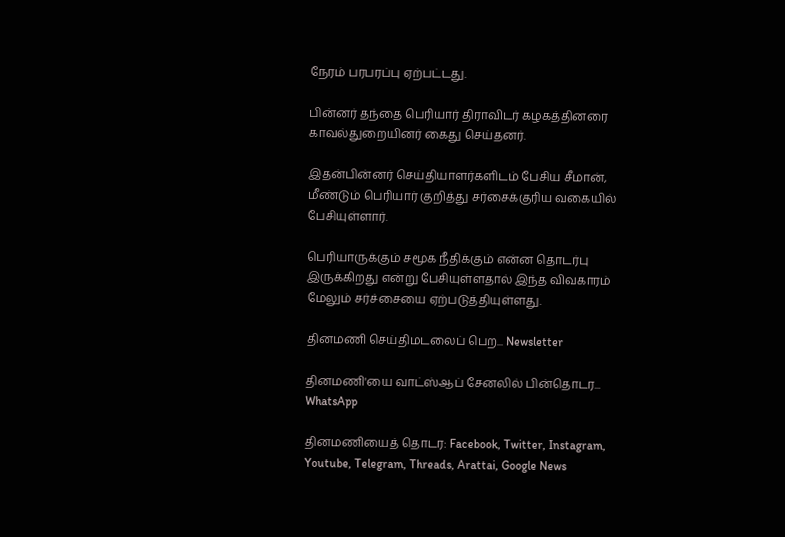நேரம் பரபரப்பு ஏற்பட்டது.

பின்னர் தந்தை பெரியார் திராவிடர் கழகத்தினரை காவல்துறையினர் கைது செய்தனர்.

இதன்பின்னர் செய்தியாளர்களிடம் பேசிய சீமான், மீண்டும் பெரியார் குறித்து சர்சைக்குரிய வகையில் பேசியுள்ளார்.

பெரியாருக்கும் சமூக நீதிக்கும் என்ன தொடர்பு இருக்கிறது என்று பேசியுள்ளதால் இந்த விவகாரம் மேலும் சர்ச்சையை ஏற்படுத்தியுள்ளது.

தினமணி செய்திமடலைப் பெற... Newsletter

தினமணி'யை வாட்ஸ்ஆப் சேனலில் பின்தொடர... WhatsApp

தினமணியைத் தொடர: Facebook, Twitter, Instagram, Youtube, Telegram, Threads, Arattai, Google News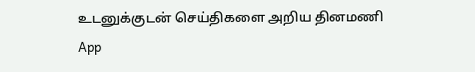உடனுக்குடன் செய்திகளை அறிய தினமணி App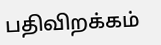பதிவிறக்கம்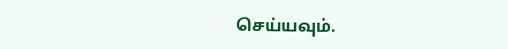செய்யவும்.